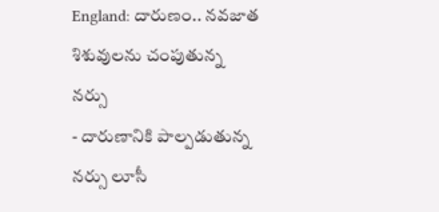England: దారుణం.. నవజాత శిశువులను చంపుతున్న నర్సు
- దారుణానికి పాల్పడుతున్న నర్సు లూసీ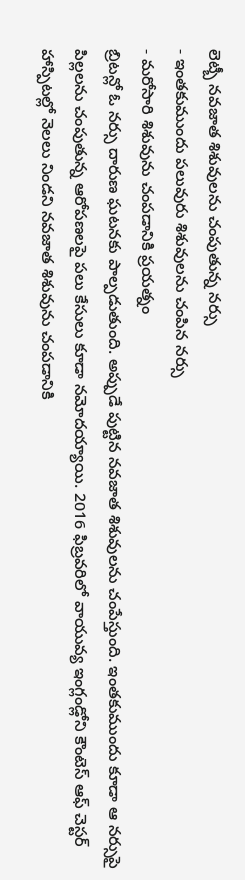లెట్బీ నవజాత శిశువులను చంపుతున్న నర్సు
- ఇంతకుముందు పలువురు శిశువులను చంపిన నర్సు
- మరోసారి శిశువును చంపడానికి ప్రయత్నం
బ్రిటన్లో ఓ నర్సు దారుణ ఘటనకు పాల్పడుతుంది. అప్పుడే పుట్టిన నవజాత శిశువులను చంపేస్తుంది. ఇంతకుముందు కూడా ఆ నర్సుపై పిల్లలను చంపుతున్న ఆరోపణలపై పలు కేసులు కూడా నమోదయ్యాయి. 2016 ఫిబ్రవరిలో వాయువ్య ఇంగ్లండ్లోని కౌంటెస్ ఆఫ్ చెస్టర్ హాస్పిటల్లో నెలలు నిండని నవజాత శిశువును చంపడానికి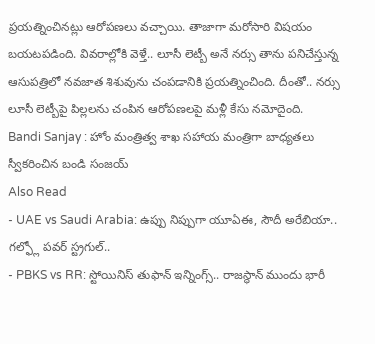ప్రయత్నించినట్లు ఆరోపణలు వచ్చాయి. తాజాగా మరోసారి విషయం బయటపడింది. వివరాల్లోకి వెళ్తే.. లూసీ లెట్బీ అనే నర్సు తాను పనిచేస్తున్న ఆసుపత్రిలో నవజాత శిశువును చంపడానికి ప్రయత్నించింది. దీంతో.. నర్సు లూసీ లెట్బీపై పిల్లలను చంపిన ఆరోపణలపై మళ్లీ కేసు నమోదైంది.
Bandi Sanjay : హోం మంత్రిత్వ శాఖ సహాయ మంత్రిగా బాధ్యతలు స్వీకరించిన బండి సంజయ్
Also Read
- UAE vs Saudi Arabia: ఉప్పు నిప్పుగా యూఏఈ, సౌదీ అరేబియా.. గల్ఫ్లో పవర్ స్ట్రగుల్..
- PBKS vs RR: స్టోయినిస్ తుఫాన్ ఇన్నింగ్స్.. రాజస్థాన్ ముందు భారీ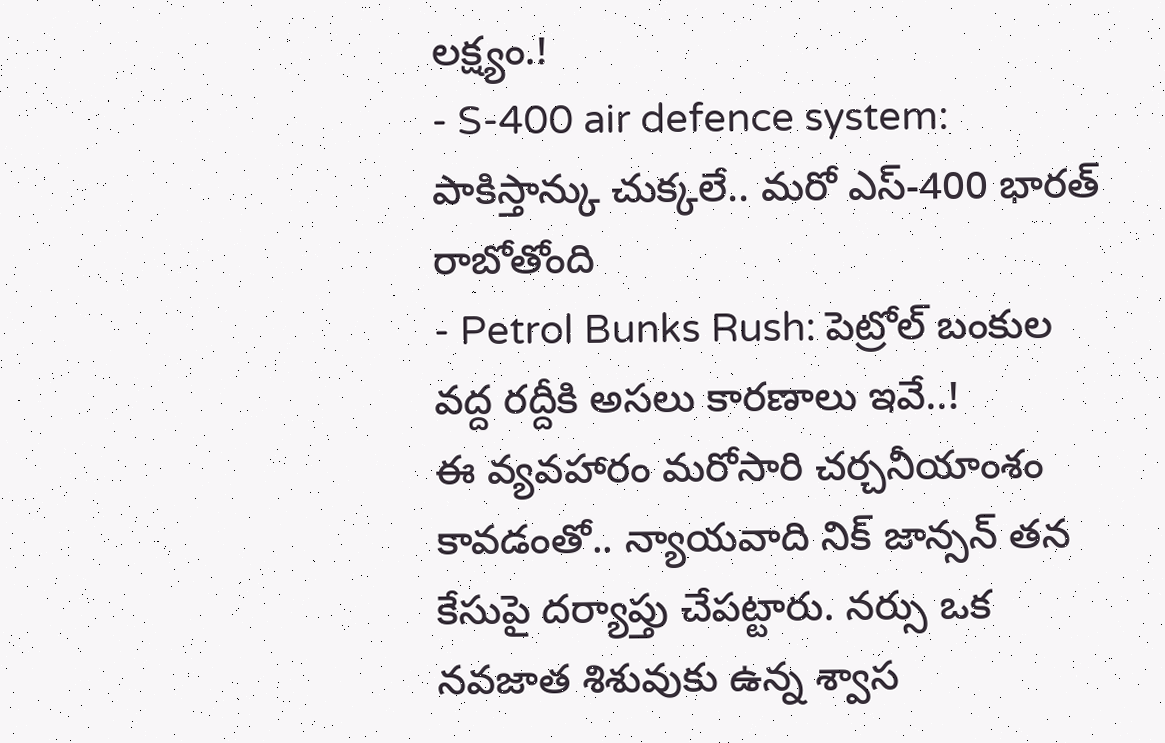లక్ష్యం.!
- S-400 air defence system: పాకిస్తాన్కు చుక్కలే.. మరో ఎస్-400 భారత్ రాబోతోంది
- Petrol Bunks Rush: పెట్రోల్ బంకుల వద్ద రద్దీకి అసలు కారణాలు ఇవే..!
ఈ వ్యవహారం మరోసారి చర్చనీయాంశం కావడంతో.. న్యాయవాది నిక్ జాన్సన్ తన కేసుపై దర్యాప్తు చేపట్టారు. నర్సు ఒక నవజాత శిశువుకు ఉన్న శ్వాస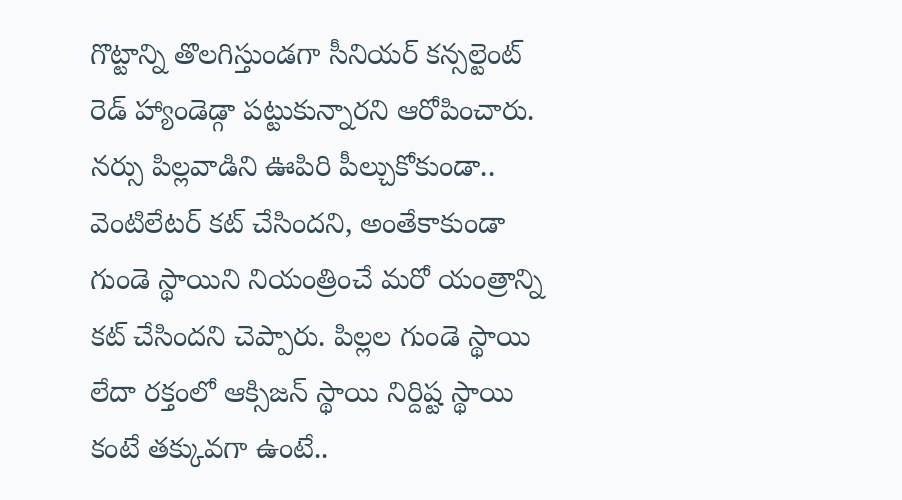గొట్టాన్ని తొలగిస్తుండగా సీనియర్ కన్సల్టెంట్ రెడ్ హ్యాండెడ్గా పట్టుకున్నారని ఆరోపించారు.
నర్సు పిల్లవాడిని ఊపిరి పీల్చుకోకుండా.. వెంటిలేటర్ కట్ చేసిందని, అంతేకాకుండా గుండె స్థాయిని నియంత్రించే మరో యంత్రాన్ని కట్ చేసిందని చెప్పారు. పిల్లల గుండె స్థాయి లేదా రక్తంలో ఆక్సిజన్ స్థాయి నిర్దిష్ట స్థాయి కంటే తక్కువగా ఉంటే..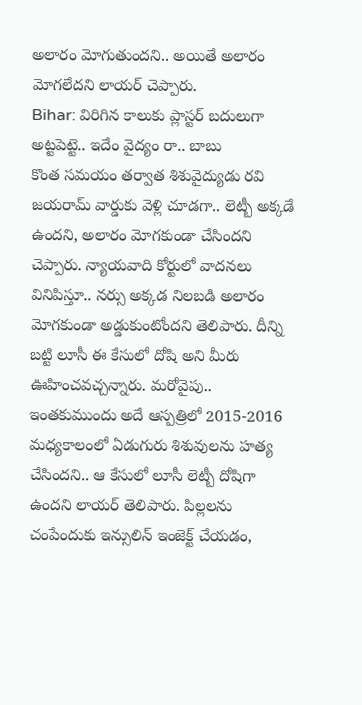అలారం మోగుతుందని.. అయితే అలారం మోగలేదని లాయర్ చెప్పారు.
Bihar: విరిగిన కాలుకు ప్లాస్టర్ బదులుగా అట్టపెట్టె.. ఇదేం వైద్యం రా.. బాబు
కొంత సమయం తర్వాత శిశువైద్యుడు రవి జయరామ్ వార్డుకు వెళ్లి చూడగా.. లెట్బీ అక్కడే ఉందని, అలారం మోగకుండా చేసిందని చెప్పారు. న్యాయవాది కోర్టులో వాదనలు వినిపిస్తూ.. నర్సు అక్కడ నిలబడి అలారం మోగకుండా అడ్డుకుంటోందని తెలిపారు. దీన్ని బట్టి లూసీ ఈ కేసులో దోషి అని మీరు ఊహించవచ్చన్నారు. మరోవైపు.. ఇంతకుముందు అదే ఆస్పత్రిలో 2015-2016 మధ్యకాలంలో ఏడుగురు శిశువులను హత్య చేసిందని.. ఆ కేసులో లూసీ లెట్బీ దోషిగా ఉందని లాయర్ తెలిపారు. పిల్లలను చంపేందుకు ఇన్సులిన్ ఇంజెక్ట్ చేయడం,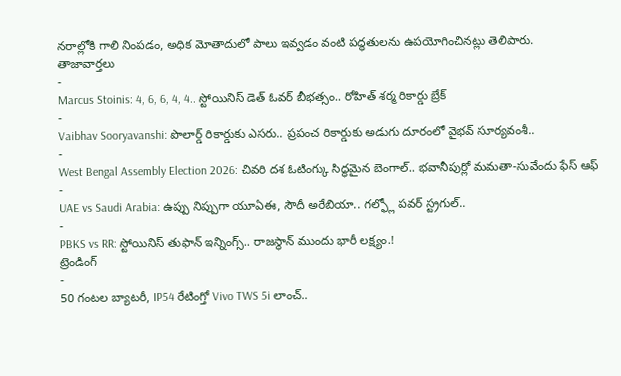నరాల్లోకి గాలి నింపడం, అధిక మోతాదులో పాలు ఇవ్వడం వంటి పద్ధతులను ఉపయోగించినట్లు తెలిపారు.
తాజావార్తలు
-
Marcus Stoinis: 4, 6, 6, 4, 4.. స్టోయినిస్ డెత్ ఓవర్ బీభత్సం.. రోహిత్ శర్మ రికార్డు బ్రేక్
-
Vaibhav Sooryavanshi: పొలార్డ్ రికార్డుకు ఎసరు.. ప్రపంచ రికార్డుకు అడుగు దూరంలో వైభవ్ సూర్యవంశీ..
-
West Bengal Assembly Election 2026: చివరి దశ ఓటింగ్కు సిద్ధమైన బెంగాల్.. భవానీపుర్లో మమతా-సువేందు ఫేస్ ఆఫ్
-
UAE vs Saudi Arabia: ఉప్పు నిప్పుగా యూఏఈ, సౌదీ అరేబియా.. గల్ఫ్లో పవర్ స్ట్రగుల్..
-
PBKS vs RR: స్టోయినిస్ తుఫాన్ ఇన్నింగ్స్.. రాజస్థాన్ ముందు భారీ లక్ష్యం.!
ట్రెండింగ్
-
50 గంటల బ్యాటరీ, IP54 రేటింగ్తో Vivo TWS 5i లాంచ్..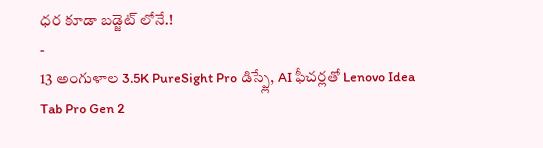ధర కూడా బడ్జెట్ లోనే.!
-
13 అంగుళాల 3.5K PureSight Pro డిస్ప్లే, AI ఫీచర్లతో Lenovo Idea Tab Pro Gen 2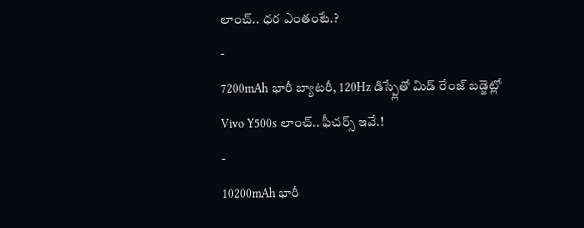లాంచ్.. ధర ఎంతంటే.?
-
7200mAh భారీ బ్యాటరీ, 120Hz డిస్ప్లేతో మిడ్ రేంజ్ బడ్జెట్లో Vivo Y500s లాంచ్.. ఫీచర్స్ ఇవే.!
-
10200mAh భారీ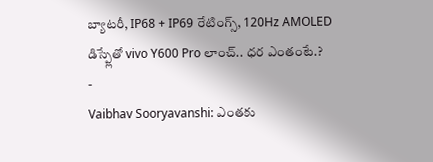బ్యాటరీ, IP68 + IP69 రేటింగ్స్, 120Hz AMOLED డిస్ప్లేతో vivo Y600 Pro లాంచ్.. ధర ఎంతంటే.?
-
Vaibhav Sooryavanshi: ఎంతకు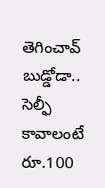తెగించావ్ బుడ్డోడా.. సెల్ఫీ కావాలంటే రూ.100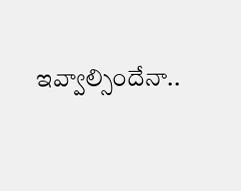ఇవ్వాల్సిందేనా..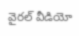వైరల్ వీడియో